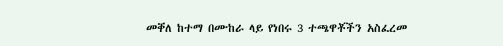መቐለ ከተማ በሙከራ ላይ የነበሩ 3 ተጫዋቾችን አስፈረመ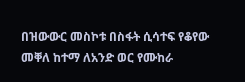በዝውውር መስኮቱ በስፋት ሲሳተፍ የቆየው መቐለ ከተማ ለአንድ ወር የሙከራ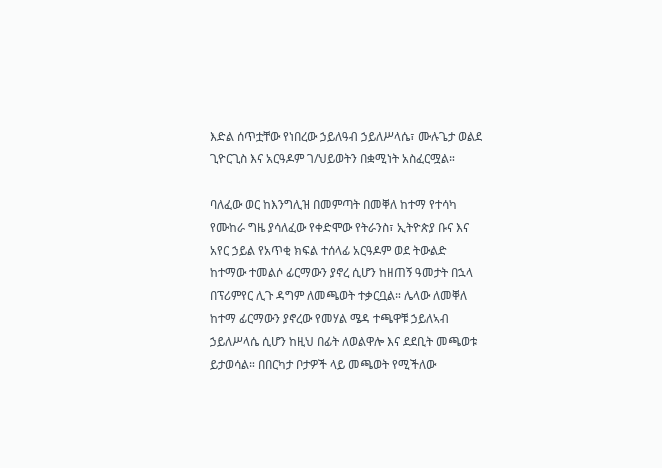እድል ሰጥቷቸው የነበረው ኃይለዓብ ኃይለሥላሴ፣ ሙሉጌታ ወልደ ጊዮርጊስ እና አርዓዶም ገ/ህይወትን በቋሚነት አስፈርሟል።

ባለፈው ወር ከእንግሊዝ በመምጣት በመቐለ ከተማ የተሳካ የሙከራ ግዜ ያሳለፈው የቀድሞው የትራንስ፣ ኢትዮጵያ ቡና እና አየር ኃይል የአጥቂ ክፍል ተሰላፊ አርዓዶም ወደ ትውልድ ከተማው ተመልሶ ፊርማውን ያኖረ ሲሆን ከዘጠኝ ዓመታት በኋላ በፕሪምየር ሊጉ ዳግም ለመጫወት ተቃርቧል። ሌላው ለመቐለ ከተማ ፊርማውን ያኖረው የመሃል ሜዳ ተጫዋቹ ኃይለኣብ ኃይለሥላሴ ሲሆን ከዚህ በፊት ለወልዋሎ እና ደደቢት መጫወቱ ይታወሳል። በበርካታ ቦታዎች ላይ መጫወት የሚችለው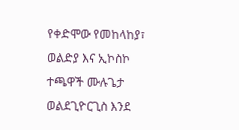የቀድሞው የመከላከያ፣ ወልድያ እና ኢኮስኮ ተጫዋች ሙሉጌታ ወልደጊዮርጊስ እንደ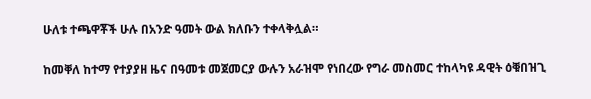ሁለቱ ተጫዋቾች ሁሉ በአንድ ዓመት ውል ክለቡን ተቀላቅሏል።

ከመቐለ ከተማ የተያያዘ ዜና በዓመቱ መጀመርያ ውሉን አራዝሞ የነበረው የግራ መስመር ተከላካዩ ዳዊት ዕቑበዝጊ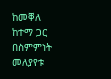ከመቐለ ከተማ ጋር በስምምነት መለያየቱ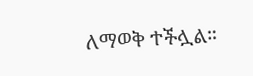ለማወቅ ተችሏል።